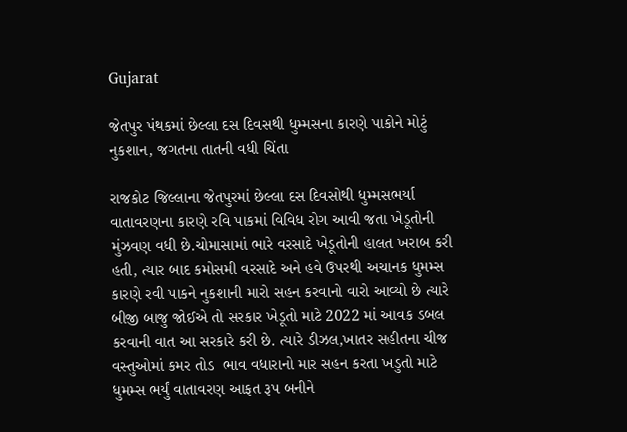Gujarat

જેતપુર પંથકમાં છેલ્લા દસ દિવસથી ધુમ્મસના કારણે પાકોને મોટું નુકશાન, જગતના તાતની વધી ચિંતા

રાજકોટ જિલ્લાના જેતપુરમાં છેલ્લા દસ દિવસોથી ધુમ્મસભર્યા વાતાવરણના કારણે રવિ પાકમાં વિવિધ રોગ આવી જતા ખેડૂતોની મુંઝવણ વધી છે.ચોમાસામાં ભારે વરસાદે ખેડૂતોની હાલત ખરાબ કરી હતી, ત્યાર બાદ કમોસમી વરસાદે અને હવે ઉપરથી અચાનક ધુમમ્સ કારણે રવી પાકને નુકશાની મારો સહન કરવાનો વારો આવ્યો છે ત્યારે બીજી બાજુ જોઈએ તો સરકાર ખેડૂતો માટે 2022 માં આવક ડબલ કરવાની વાત આ સરકારે કરી છે. ત્યારે ડીઝલ,ખાતર સહીતના ચીજ વસ્તુઓમાં કમર તોડ  ભાવ વધારાનો માર સહન કરતા ખડુતો માટે  ધુમમ્સ ભર્યું વાતાવરણ આફત રૂપ બનીને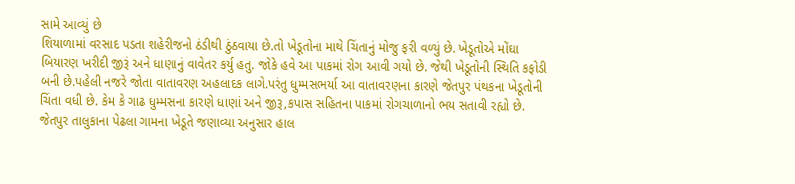સામે આવ્યું છે
શિયાળામાં વરસાદ પડતા શહેરીજનો ઠંડીથી ઠુંઠવાયા છે.તો ખેડૂતોના માથે ચિંતાનું મોજુ ફરી વળ્યું છે. ખેડૂતોએ મોંઘા બિયારણ ખરીદી જીરૂં અને ધાણાનું વાવેતર કર્યુ હતુ. જોકે હવે આ પાકમાં રોગ આવી ગયો છે. જેથી ખેડૂતોની સ્થિતિ કફોડી બની છે.પહેલી નજરે જોતા વાતાવરણ અહલાદક લાગે.પરંતુ ધુમ્મસભર્યા આ વાતાવરણના કારણે જેતપુર પંથકના ખેડૂતોની ચિંતા વધી છે. કેમ કે ગાઢ ધુમ્મસના કારણે ધાણાં અને જીરૂ,કપાસ સહિતના પાકમાં રોગચાળાનો ભય સતાવી રહ્યો છે.
જેતપુર તાલુકાના પેઢલા ગામના ખેડૂતે જણાવ્યા અનુસાર હાલ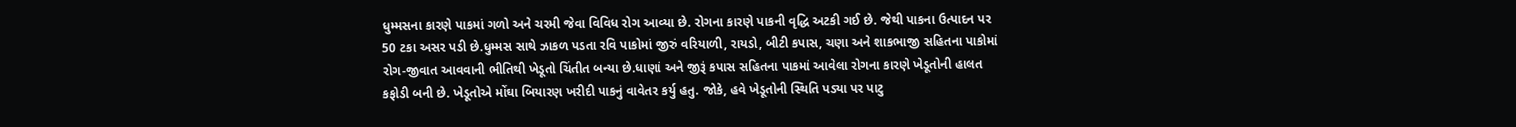ધુમ્મસના કારણે પાકમાં ગળો અને ચરમી જેવા વિવિધ રોગ આવ્યા છે. રોગના કારણે પાકની વૃદ્ધિ અટકી ગઈ છે. જેથી પાકના ઉત્પાદન પર 50 ટકા અસર પડી છે.ધુમ્મસ સાથે ઝાકળ પડતા રવિ પાકોમાં જીરું વરિયાળી, રાયડો, બીટી કપાસ, ચણા અને શાકભાજી સહિતના પાકોમાં રોગ-જીવાત આવવાની ભીતિથી ખેડૂતો ચિંતીત બન્યા છે.ધાણાં અને જીરૂં કપાસ સહિતના પાકમાં આવેલા રોગના કારણે ખેડૂતોની હાલત કફોડી બની છે. ખેડૂતોએ મોંઘા બિયારણ ખરીદી પાકનું વાવેતર કર્યુ હતુ. જોકે, હવે ખેડૂતોની સ્થિતિ પડ્યા પર પાટુ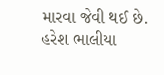મારવા જેવી થઈ છે.
હરેશ ભાલીયા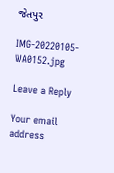જેતપુર

IMG-20220105-WA0152.jpg

Leave a Reply

Your email address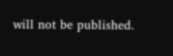will not be published.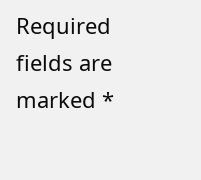Required fields are marked *